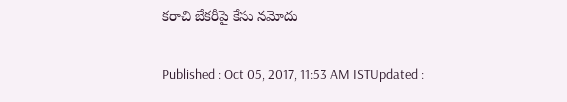కరాచి బేకరీపై కేసు నమోదు

Published : Oct 05, 2017, 11:53 AM ISTUpdated :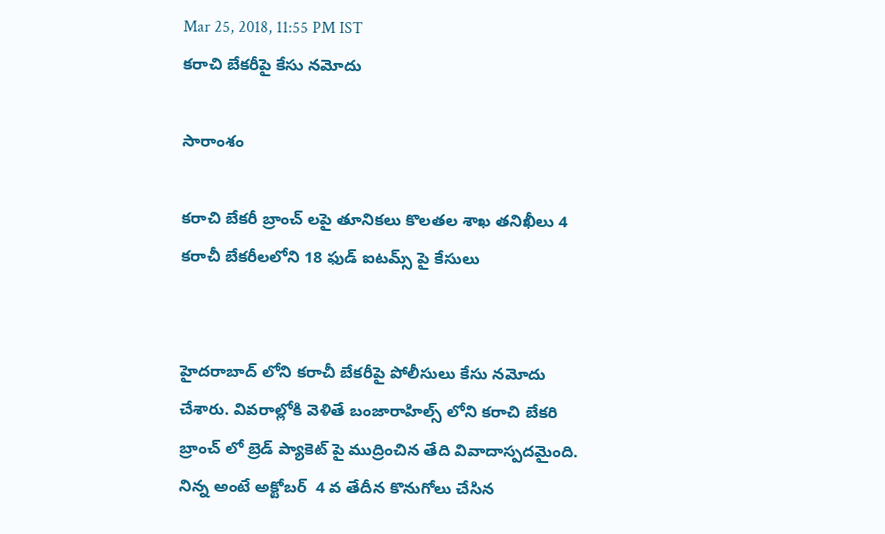Mar 25, 2018, 11:55 PM IST
కరాచి బేకరీపై కేసు నమోదు

సారాంశం

కరాచి బేకరీ బ్రాంచ్ లపై తూనికలు కొలతల శాఖ తనిఖీలు 4 కరాచీ బేకరీలలోని 18 ఫుడ్ ఐటమ్స్ పై కేసులు


హైదరాబాద్ లోని కరాచీ బేకరీపై పోలీసులు కేసు నమోదు చేశారు. వివరాల్లోకి వెళితే బంజారాహిల్స్ లోని కరాచి బేకరి బ్రాంచ్ లో బ్రెడ్ ప్యాకెట్ పై ముద్రించిన తేది వివాదాస్పదమైంది. నిన్న అంటే అక్టోబర్  4 వ తేదీన కొనుగోలు చేసిన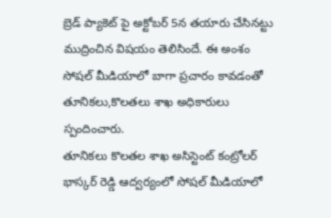బ్రెడ్‌ ప్యాకెట్‌ పై అక్టోబర్ 5న తయారు చేసినట్టు  ముద్రించిన విషయం తెలిసిందే. ఈ అంశం సోషల్ మీడియాలో బాగా ప్రచారం కావడంతో తూనికలు,కొలతలు శాఖ అధికారులు స్పందించారు.
తూనికలు కొలతల శాఖ అసిస్టెంట్ కంట్రోలర్ భాస్కర్ రెడ్డి ఆద్వర్యంలో సోషల్ మీడియాలో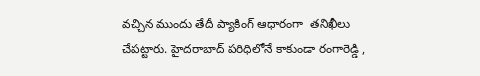వచ్చిన ముందు తేదీ ప్యాకింగ్ ఆధారంగా  తనిఖీలు చేపట్టారు. హైదరాబాద్ పరిధిలోనే కాకుండా రంగారెడ్డి ,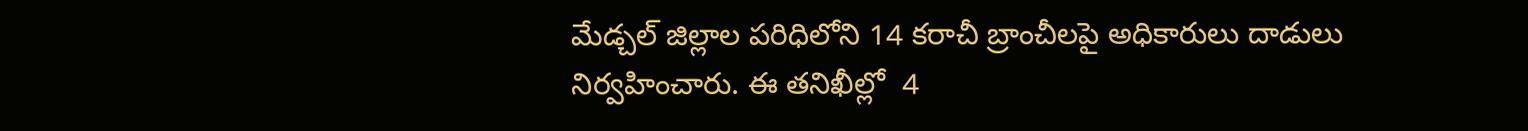మేడ్చల్ జిల్లాల పరిధిలోని 14 కరాచీ బ్రాంచీలపై అధికారులు దాడులు నిర్వహించారు. ఈ తనిఖీల్లో  4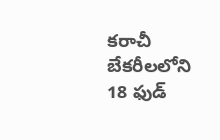కరాచీ బేకరీలలోని 18 ఫుడ్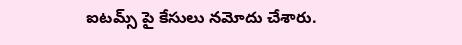ఐటమ్స్ పై కేసులు నమోదు చేశారు.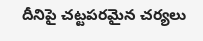దీనిపై చట్టపరమైన చర్యలు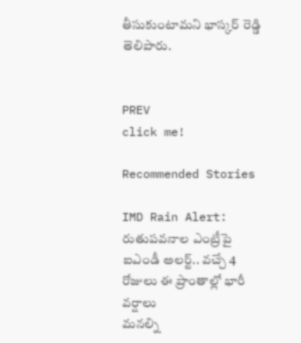తీసుకుంటామని భాస్కర్ రెడ్డి తెలిపారు.


PREV
click me!

Recommended Stories

IMD Rain Alert: రుతుపవనాల ఎంట్రీపై ఐఎండీ అలర్ట్.. వచ్చే 4 రోజులు ఈ ప్రాంతాల్లో భారీ వర్షాలు
మనల్ని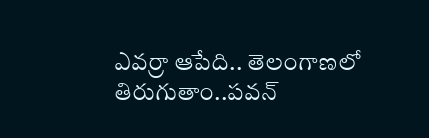ఎవర్రా ఆపేది.. తెలంగాణలో తిరుగుతాం..పవన్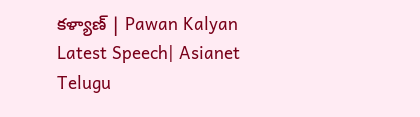కళ్యాణ్ | Pawan Kalyan Latest Speech| Asianet Telugu